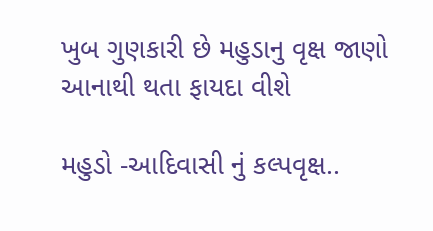ખુબ ગુણકારી છે મહુડાનુ વૃક્ષ જાણો આનાથી થતા ફાયદા વીશે

મહુડો -આદિવાસી નું કલ્પવૃક્ષ..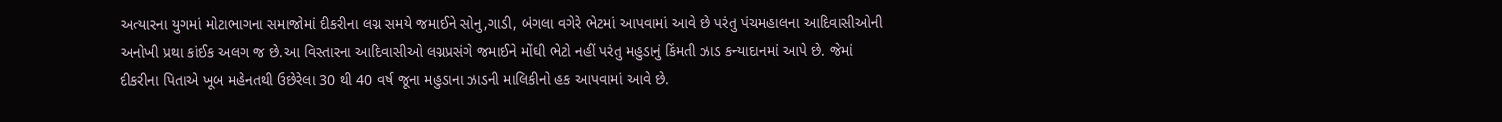અત્યારના યુગમાં મોટાભાગના સમાજોમાં દીકરીના લગ્ન સમયે જમાઈને સોનુ,ગાડી, બંગલા વગેરે ભેટમાં આપવામાં આવે છે પરંતુ પંચમહાલના આદિવાસીઓની અનોખી પ્રથા કાંઈક અલગ જ છે.આ વિસ્તારના આદિવાસીઓ લગ્નપ્રસંગે જમાઈને મોંઘી ભેટો નહીં પરંતુ મહુડાનું કિંમતી ઝાડ કન્યાદાનમાં આપે છે. જેમાં દીકરીના પિતાએ ખૂબ મહેનતથી ઉછેરેલા 30 થી 40 વર્ષ જૂના મહુડાના ઝાડની માલિકીનો હક આપવામાં આવે છે.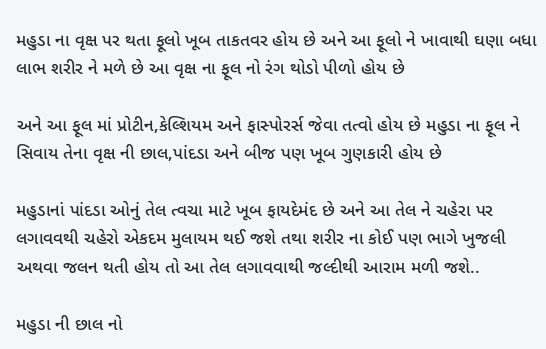મહુડા ના વૃક્ષ પર થતા ફૂલો ખૂબ તાકતવર હોય છે અને આ ફૂલો ને ખાવાથી ઘણા બધા લાભ શરીર ને મળે છે આ વૃક્ષ ના ફૂલ નો રંગ થોડો પીળો હોય છે

અને આ ફૂલ માં પ્રોટીન,કેલ્શિયમ અને ફાસ્પોરર્સ જેવા તત્વો હોય છે મહુડા ના ફૂલ ને સિવાય તેના વૃક્ષ ની છાલ,પાંદડા અને બીજ પણ ખૂબ ગુણકારી હોય છે

મહુડાનાં પાંદડા ઓનું તેલ ત્વચા માટે ખૂબ ફાયદેમંદ છે અને આ તેલ ને ચહેરા પર લગાવવથી ચહેરો એકદમ મુલાયમ થઈ જશે તથા શરીર ના કોઈ પણ ભાગે ખુજલી અથવા જલન થતી હોય તો આ તેલ લગાવવાથી જલ્દીથી આરામ મળી જશે..

મહુડા ની છાલ નો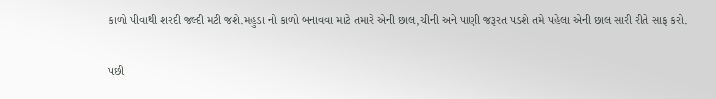કાળો પીવાથી શરદી જલ્દી મટી જશે.મહુડા નો કાળો બનાવવા માટે તમારે એની છાલ,ચીની અને પાણી જરૂરત પડશે તમે પહેલા એની છાલ સારી રીતે સાફ કરો.

પછી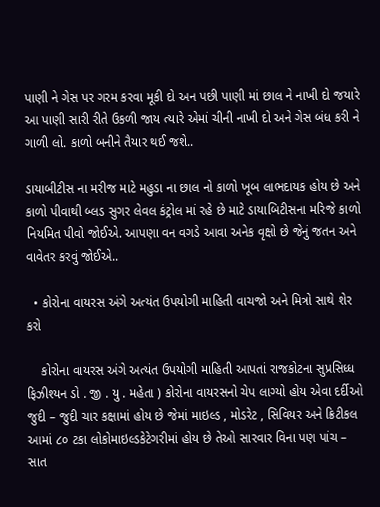પાણી ને ગેસ પર ગરમ કરવા મૂકી દો અન પછી પાણી માં છાલ ને નાખી દો જયારે આ પાણી સારી રીતે ઉકળી જાય ત્યારે એમાં ચીની નાખી દો અને ગેસ બંધ કરી ને ગાળી લો. કાળો બનીને તૈયાર થઈ જશે..

ડાયાબીટીસ ના મરીજ માટે મહુડા ના છાલ નો કાળો ખૂબ લાભદાયક હોય છે અને કાળો પીવાથી બ્લડ સુગર લેવલ કંટ્રોલ માં રહે છે માટે ડાયાબિટીસના મરિજે કાળો નિયમિત પીવો જોઈએ. આપણા વન વગડે આવા અનેક વૃક્ષો છે જેનું જતન અને વાવેતર કરવું જોઈએ..

  • કોરોના વાયરસ અંગે અત્યંત ઉપયોગી માહિતી વાચજો અને મિત્રો સાથે શેર કરો

    કોરોના વાયરસ અંગે અત્યંત ઉપયોગી માહિતી આપતાં રાજકોટના સુપ્રસિધ્ધ ફિઝીશ્યન ડો . જી . યુ . મહેતા ) કોરોના વાયરસનો ચેપ લાગ્યો હોય એવા દર્દીઓ જુદી – જુદી ચાર કક્ષામાં હોય છે જેમાં માઇલ્ડ , મોડરેટ , સિવિયર અને ક્રિટીકલ આમાં ૮૦ ટકા લોકોમાઇલ્ડકેટેગરીમાં હોય છે તેઓ સારવાર વિના પણ પાંચ – સાત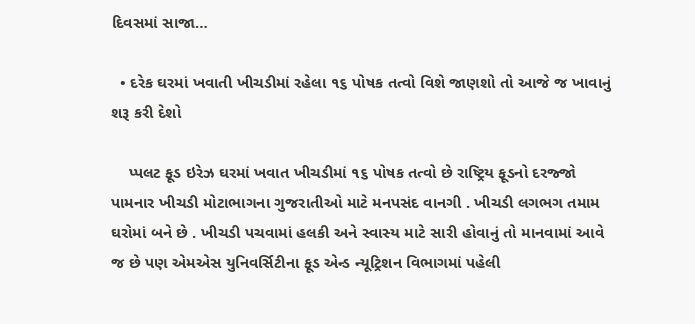દિવસમાં સાજા…

  • દરેક ઘરમાં ખવાતી ખીચડીમાં રહેલા ૧૬ પોષક તત્વો વિશે જાણશો તો આજે જ ખાવાનું શરૂ કરી દેશો

    પ્પલટ ફૂડ ઇરેઝ ઘરમાં ખવાત ખીચડીમાં ૧૬ પોષક તત્વો છે રાષ્ટ્રિય ફૂડનો દરજ્જો પામનાર ખીચડી મોટાભાગના ગુજરાતીઓ માટે મનપસંદ વાનગી . ખીચડી લગભગ તમામ ઘરોમાં બને છે . ખીચડી પચવામાં હલકી અને સ્વાસ્ય માટે સારી હોવાનું તો માનવામાં આવે જ છે પણ એમએસ યુનિવર્સિટીના ફૂડ એન્ડ ન્યૂટ્રિશન વિભાગમાં પહેલી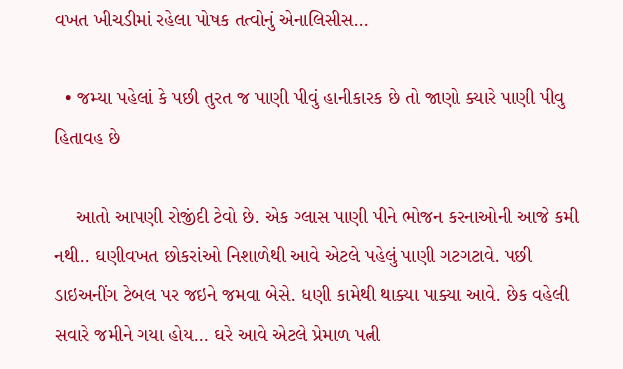વખત ખીચડીમાં રહેલા પોષક તત્વોનું એનાલિસીસ…

  • જમ્યા પહેલાં કે પછી તુરત જ પાણી પીવું હાનીકારક છે તો જાણો ક્યારે પાણી પીવુ હિતાવહ છે

    આતો આપણી રોજીંદી ટેવો છે. એક ગ્લાસ પાણી પીને ભોજન કરનાઓની આજે કમી નથી.. ઘણીવખત છોકરાંઓ નિશાળેથી આવે એટલે પહેલું પાણી ગટગટાવે. પછી ડાઇઅનીંગ ટેબલ પર જઇને જમવા બેસે. ધણી કામેથી થાક્યા પાક્યા આવે. છેક વહેલી સવારે જમીને ગયા હોય… ઘરે આવે એટલે પ્રેમાળ પત્ની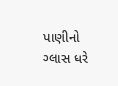પાણીનો ગ્લાસ ધરે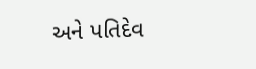અને પતિદેવ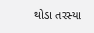થોડા તરસ્યા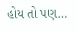હોય તો પણ…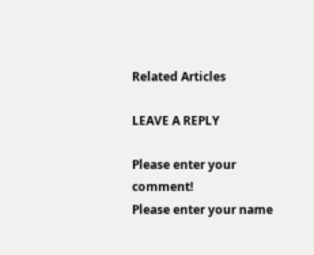Related Articles

LEAVE A REPLY

Please enter your comment!
Please enter your name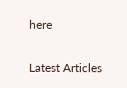here

Latest Articles